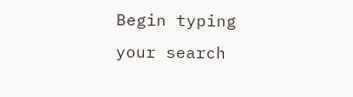Begin typing your search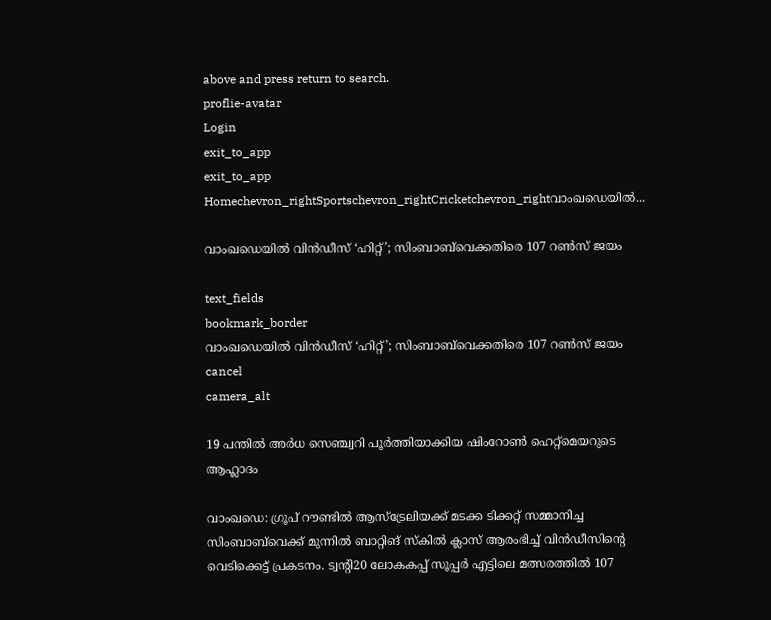above and press return to search.
proflie-avatar
Login
exit_to_app
exit_to_app
Homechevron_rightSportschevron_rightCricketchevron_rightവാംഖഡെയിൽ...

വാംഖഡെയിൽ വിൻഡീസ് ‘ഹിറ്റ്’; സിംബാബ്‍വെക്കതിരെ 107 റൺസ് ജയം

text_fields
bookmark_border
വാംഖഡെയിൽ വിൻഡീസ് ‘ഹിറ്റ്’; സിംബാബ്‍വെക്കതിരെ 107 റൺസ് ജയം
cancel
camera_alt

19 പന്തിൽ അർധ സെഞ്ച്വറി പൂർത്തിയാക്കിയ ഷിംറോൺ ഹെറ്റ്മെയറുടെ ആഹ്ലാദം

വാംഖഡെ: ഗ്രൂപ് റൗണ്ടിൽ ആസ്ട്രേലിയക്ക് മടക്ക ടിക്കറ്റ് സമ്മാനിച്ച സിംബാബ്‍വെക്ക് മുന്നിൽ ബാറ്റിങ് സ്കിൽ ക്ലാസ് ആരംഭിച്ച് വിൻഡീസിന്റെ വെടിക്കെട്ട് പ്രകടനം. ട്വന്റി20 ലോകകപ്പ് സൂപ്പർ എട്ടിലെ മത്സരത്തിൽ 107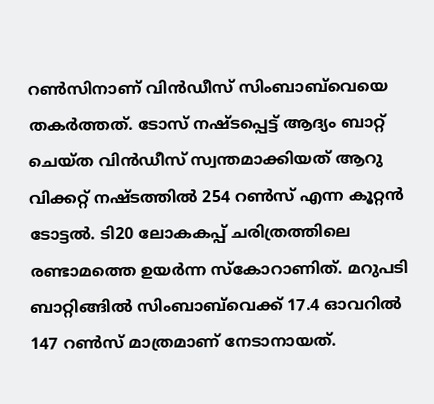റൺസിനാണ് വിൻഡീസ് സിംബാബ്‍വെയെ തകർത്തത്. ടോസ് നഷ്ടപ്പെട്ട് ആദ്യം ബാറ്റ് ചെയ്ത വിൻഡീസ് സ്വന്തമാക്കിയത് ആറു വിക്കറ്റ് നഷ്ടത്തിൽ 254 റൺസ് എന്ന കൂറ്റൻ ടോട്ടൽ. ടി20 ലോകകപ്പ് ചരിത്രത്തിലെ രണ്ടാമത്തെ ഉയർന്ന സ്കോറാണിത്. മറുപടി ബാറ്റിങ്ങിൽ സിംബാബ്‍വെക്ക് 17.4 ഓവറിൽ 147 റൺസ് മാത്രമാണ് നേടാനായത്.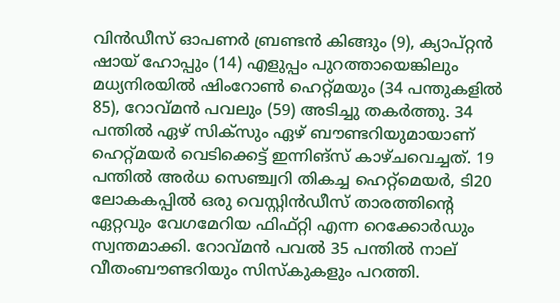വിൻഡീസ് ഓപണർ ബ്രണ്ടൻ കിങ്ങും (9), ക്യാപ്റ്റൻ ഷായ് ഹോപ്പും (14) എളുപ്പം പുറത്തായെങ്കിലും മധ്യനിരയിൽ ഷിംറോൺ ഹെറ്റ്മയും (34 പന്തുകളിൽ 85), റോവ്മൻ പവലും (59) അടിച്ചു തകർത്തു. 34 പന്തിൽ ഏഴ് സിക്സും ഏഴ് ബൗണ്ടറിയുമായാണ് ഹെറ്റ്മയർ വെടിക്കെട്ട് ഇന്നിങ്സ് കാഴ്ചവെച്ചത്. 19 പന്തിൽ അർധ സെഞ്ച്വറി തികച്ച ഹെറ്റ്‌മെയർ, ടി20 ലോകകപ്പിൽ ഒരു വെസ്റ്റിൻഡീസ് താരത്തിന്റെ ഏറ്റവും വേഗമേറിയ ഫിഫ്റ്റി എന്ന റെക്കോർഡും സ്വന്തമാക്കി. റോവ്മൻ പവൽ 35 പന്തിൽ നാല് വീതംബൗണ്ടറിയും സിസ്കുകളും പറത്തി.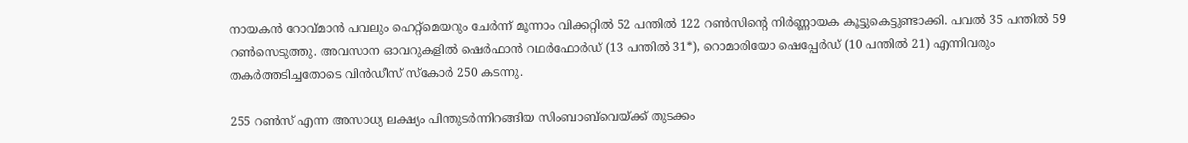നായകൻ റോവ്മാൻ പവലും ഹെറ്റ്‌മെയറും ചേർന്ന് മൂന്നാം വിക്കറ്റിൽ 52 പന്തിൽ 122 റൺസിന്റെ നിർണ്ണായക കൂട്ടുകെട്ടുണ്ടാക്കി. പവൽ 35 പന്തിൽ 59 റൺസെടുത്തു. അവസാന ഓവറുകളിൽ ഷെർഫാൻ റഥർഫോർഡ് (13 പന്തിൽ 31*), റൊമാരിയോ ഷെപ്പേർഡ് (10 പന്തിൽ 21) എന്നിവരും തകർത്തടിച്ചതോടെ വിൻഡീസ് സ്കോർ 250 കടന്നു.

255 റൺസ് എന്ന അസാധ്യ ലക്ഷ്യം പിന്തുടർന്നിറങ്ങിയ സിംബാബ്‌വെയ്ക്ക് തുടക്കം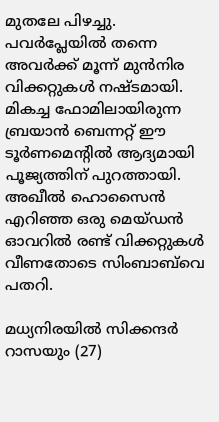മുതലേ പിഴച്ചു. പവർപ്ലേയിൽ തന്നെ അവർക്ക് മൂന്ന് മുൻനിര വിക്കറ്റുകൾ നഷ്ടമായി. മികച്ച ഫോമിലായിരുന്ന ബ്രയാൻ ബെന്നറ്റ് ഈ ടൂർണമെന്റിൽ ആദ്യമായി പൂജ്യത്തിന് പുറത്തായി. അഖീൽ ഹൊസൈൻ എറിഞ്ഞ ഒരു മെയ്ഡൻ ഓവറിൽ രണ്ട് വിക്കറ്റുകൾ വീണതോടെ സിംബാബ്‌വെ പതറി.

മധ്യനിരയിൽ സിക്കന്ദർ റാസയും (27)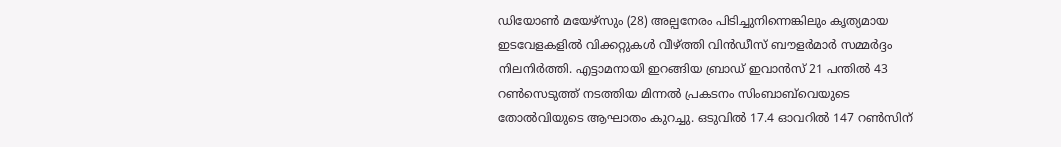ഡിയോൺ മയേഴ്സും (28) അല്പനേരം പിടിച്ചുനിന്നെങ്കിലും കൃത്യമായ ഇടവേളകളിൽ വിക്കറ്റുകൾ വീഴ്ത്തി വിൻഡീസ് ബൗളർമാർ സമ്മർദ്ദം നിലനിർത്തി. എട്ടാമനായി ഇറങ്ങിയ ബ്രാഡ് ഇവാൻസ് 21 പന്തിൽ 43 റൺസെടുത്ത് നടത്തിയ മിന്നൽ പ്രകടനം സിംബാബ്‌വെയുടെ തോൽവിയുടെ ആഘാതം കുറച്ചു. ഒടുവിൽ 17.4 ഓവറിൽ 147 റൺസിന്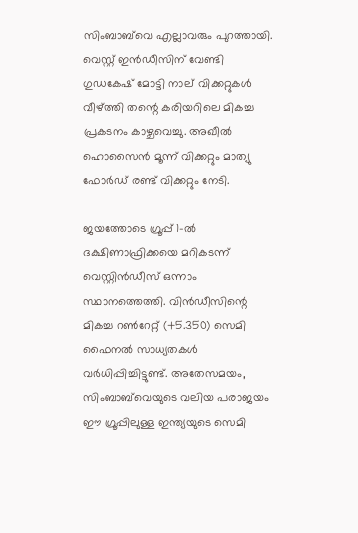സിംബാബ്‌വെ എല്ലാവരും പുറത്തായി. വെസ്റ്റ് ഇൻഡീസിന് വേണ്ടി ഗുഡകേഷ് മോട്ടി നാല് വിക്കറ്റുകൾ വീഴ്ത്തി തന്റെ കരിയറിലെ മികച്ച പ്രകടനം കാഴ്ചവെച്ചു. അഖീൽ ഹൊസൈൻ മൂന്ന് വിക്കറ്റും മാത്യു ഫോർഡ് രണ്ട് വിക്കറ്റും നേടി.

ജയത്തോടെ ഗ്രൂപ്പ് 1-ൽ ദക്ഷിണാഫ്രിക്കയെ മറികടന്ന് വെസ്റ്റിൻഡീസ് ഒന്നാം സ്ഥാനത്തെത്തി. വിൻഡീസിന്റെ മികച്ച റൺറേറ്റ് (+5.350) സെമി ഫൈനൽ സാധ്യതകൾ വർധിപ്പിച്ചിട്ടുണ്ട്. അതേസമയം, സിംബാബ്‌വെയുടെ വലിയ പരാജയം ഈ ഗ്രൂപ്പിലുള്ള ഇന്ത്യയുടെ സെമി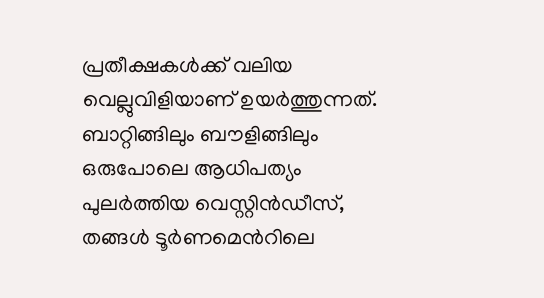പ്രതീക്ഷകൾക്ക് വലിയ വെല്ലുവിളിയാണ് ഉയർത്തുന്നത്. ബാറ്റിങ്ങിലും ബൗളിങ്ങിലും ഒരുപോലെ ആധിപത്യം പുലർത്തിയ വെസ്റ്റിൻഡീസ്, തങ്ങൾ ടൂർണമെന്‍റിലെ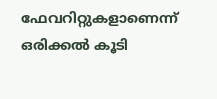ഫേവറിറ്റുകളാണെന്ന് ഒരിക്കൽ കൂടി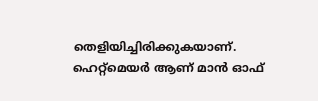തെളിയിച്ചിരിക്കുകയാണ്. ഹെറ്റ്‌മെയർ ആണ് മാൻ ഓഫ്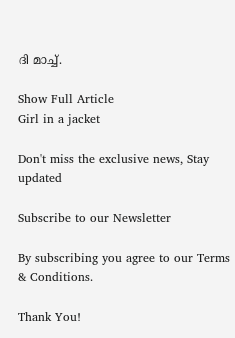ദി മാച്ച്.

Show Full Article
Girl in a jacket

Don't miss the exclusive news, Stay updated

Subscribe to our Newsletter

By subscribing you agree to our Terms & Conditions.

Thank You!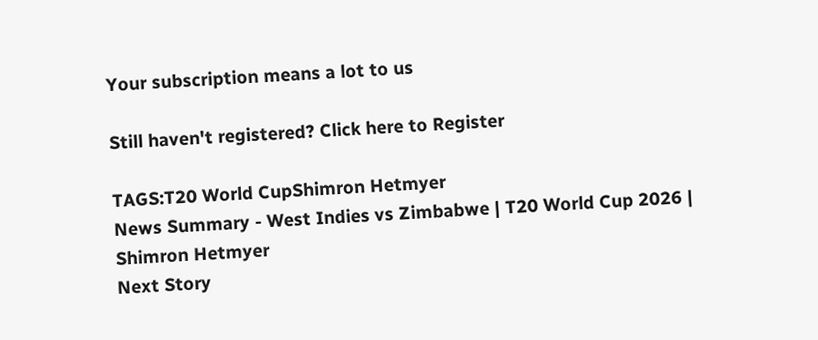Your subscription means a lot to us

Still haven't registered? Click here to Register

TAGS:T20 World CupShimron Hetmyer
News Summary - West Indies vs Zimbabwe | T20 World Cup 2026 | Shimron Hetmyer
Next Story